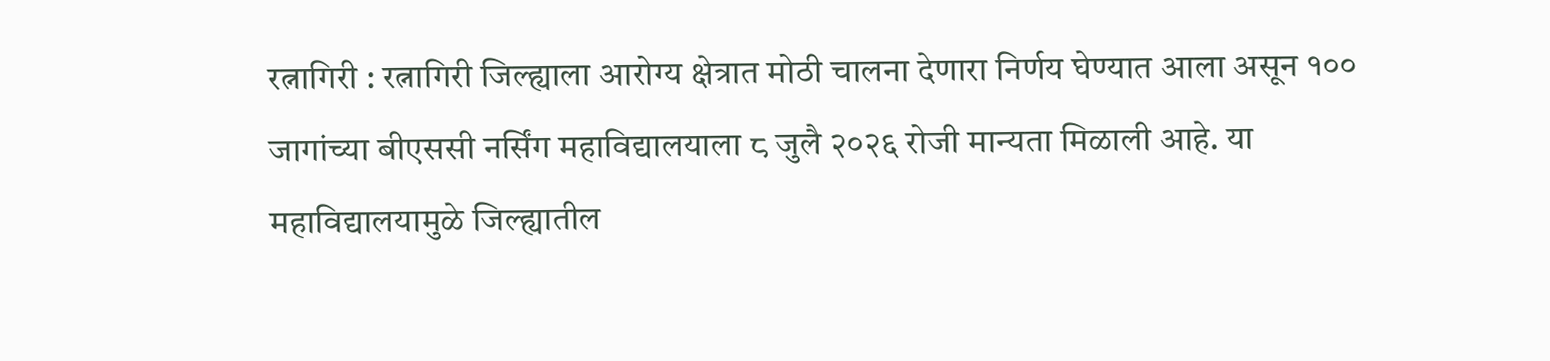रत्नागिरी : रत्नागिरी जिल्ह्याला आरोग्य क्षेत्रात मोठी चालना देणारा निर्णय घेण्यात आला असून १०० जागांच्या बीएससी नर्सिंग महाविद्यालयाला ८ जुलै २०२६ रोजी मान्यता मिळाली आहे. या महाविद्यालयामुळे जिल्ह्यातील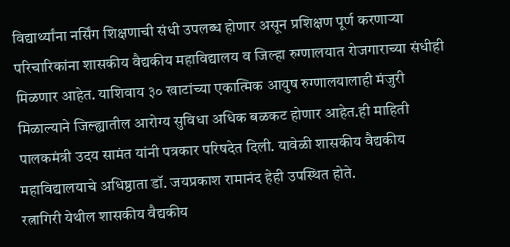विद्यार्थ्यांना नर्सिंग शिक्षणाची संधी उपलब्ध होणार असून प्रशिक्षण पूर्ण करणाऱ्या परिचारिकांना शासकीय वैद्यकीय महाविद्यालय व जिल्हा रुग्णालयात रोजगाराच्या संधीही मिळणार आहेत. याशिवाय ३० खाटांच्या एकात्मिक आयुष रुग्णालयालाही मंजुरी मिळाल्याने जिल्ह्यातील आरोग्य सुविधा अधिक बळकट होणार आहेत.ही माहिती पालकमंत्री उदय सामंत यांनी पत्रकार परिषदेत दिली. यावेळी शासकीय वैद्यकीय महाविद्यालयाचे अधिष्ठाता डॉ. जयप्रकाश रामानंद हेही उपस्थित होते.
रत्नागिरी येथील शासकीय वैद्यकीय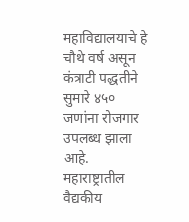महाविद्यालयाचे हे चौथे वर्ष असून कंत्राटी पद्धतीने सुमारे ४५० जणांना रोजगार उपलब्ध झाला आहे. महाराष्ट्रातील वैद्यकीय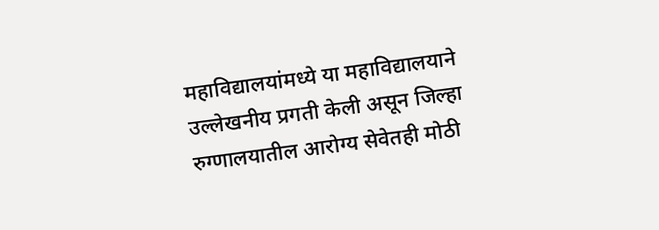महाविद्यालयांमध्ये या महाविद्यालयाने उल्लेखनीय प्रगती केली असून जिल्हा रुग्णालयातील आरोग्य सेवेतही मोठी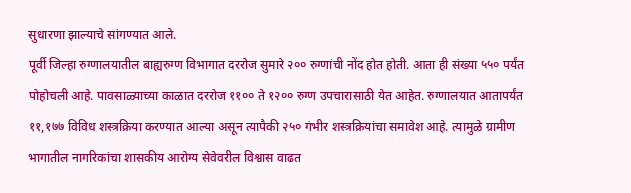सुधारणा झाल्याचे सांगण्यात आले.
पूर्वी जिल्हा रुग्णालयातील बाह्यरुग्ण विभागात दररोज सुमारे २०० रुग्णांची नोंद होत होती. आता ही संख्या ५५० पर्यंत पोहोचली आहे. पावसाळ्याच्या काळात दररोज ११०० ते १२०० रुग्ण उपचारासाठी येत आहेत. रुग्णालयात आतापर्यंत ११,१७७ विविध शस्त्रक्रिया करण्यात आल्या असून त्यापैकी २५० गंभीर शस्त्रक्रियांचा समावेश आहे. त्यामुळे ग्रामीण भागातील नागरिकांचा शासकीय आरोग्य सेवेवरील विश्वास वाढत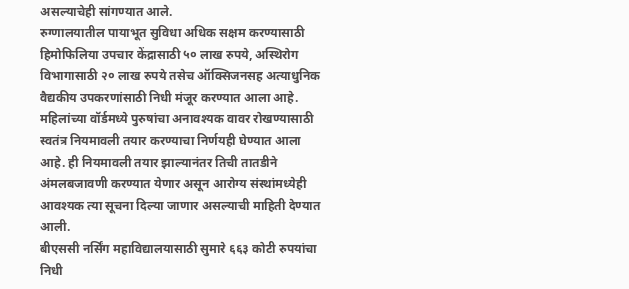असल्याचेही सांगण्यात आले.
रुग्णालयातील पायाभूत सुविधा अधिक सक्षम करण्यासाठी हिमोफिलिया उपचार केंद्रासाठी ५० लाख रुपये, अस्थिरोग विभागासाठी २० लाख रुपये तसेच ऑक्सिजनसह अत्याधुनिक वैद्यकीय उपकरणांसाठी निधी मंजूर करण्यात आला आहे.
महिलांच्या वॉर्डमध्ये पुरुषांचा अनावश्यक वावर रोखण्यासाठी स्वतंत्र नियमावली तयार करण्याचा निर्णयही घेण्यात आला आहे. ही नियमावली तयार झाल्यानंतर तिची तातडीने अंमलबजावणी करण्यात येणार असून आरोग्य संस्थांमध्येही आवश्यक त्या सूचना दिल्या जाणार असल्याची माहिती देण्यात आली.
बीएससी नर्सिंग महाविद्यालयासाठी सुमारे ६६३ कोटी रुपयांचा निधी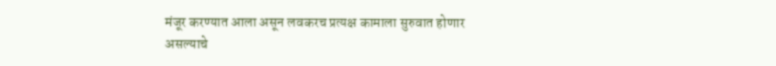मंजूर करण्यात आला असून लवकरच प्रत्यक्ष कामाला सुरुवात होणार असल्याचे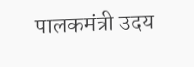पालकमंत्री उदय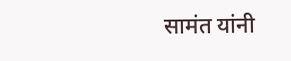सामंत यांनी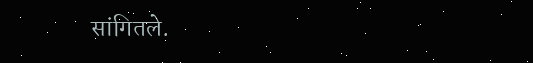सांगितले.